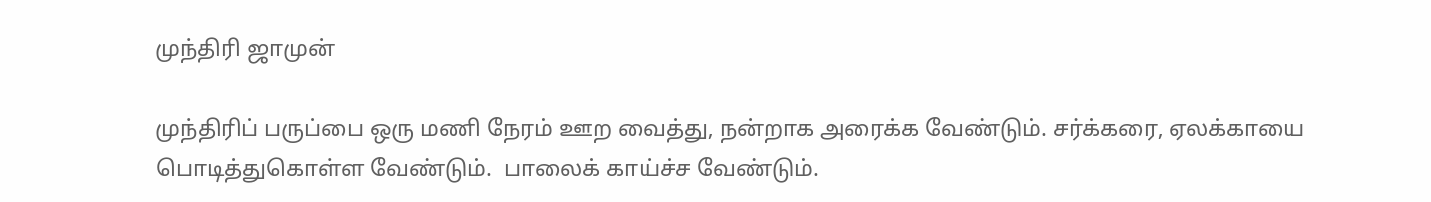முந்திரி ஜாமுன்

முந்திரிப் பருப்பை ஒரு மணி நேரம் ஊற வைத்து, நன்றாக அரைக்க வேண்டும். சர்க்கரை, ஏலக்காயை பொடித்துகொள்ள வேண்டும்.  பாலைக் காய்ச்ச வேண்டும்.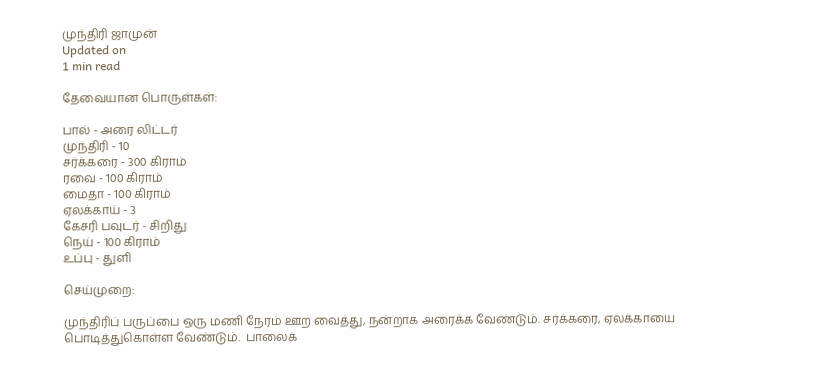முந்திரி ஜாமுன்
Updated on
1 min read

தேவையான பொருள்கள்:

பால் - அரை லிட்டர்
முந்திரி - 10
சர்க்கரை - 300 கிராம்
ரவை - 100 கிராம்
மைதா - 100 கிராம்
ஏலக்காய் - 3
கேசரி பவுடர் - சிறிது
நெய் - 100 கிராம்
உப்பு - துளி

செய்முறை:

முந்திரிப் பருப்பை ஒரு மணி நேரம் ஊற வைத்து, நன்றாக அரைக்க வேண்டும். சர்க்கரை, ஏலக்காயை பொடித்துகொள்ள வேண்டும்.  பாலைக்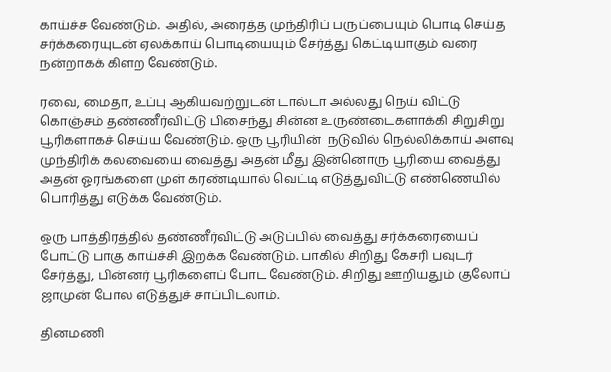காய்ச்ச வேண்டும்.  அதில், அரைத்த முந்திரிப் பருப்பையும் பொடி செய்த சர்க்கரையுடன் ஏலக்காய் பொடியையும் சேர்த்து கெட்டியாகும் வரை நன்றாகக் கிளற வேண்டும்.

ரவை, மைதா, உப்பு ஆகியவற்றுடன் டால்டா அல்லது நெய் விட்டு கொஞ்சம் தண்ணீர்விட்டு பிசைந்து சின்ன உருண்டைகளாக்கி சிறுசிறு பூரிகளாகச் செய்ய வேண்டும். ஒரு பூரியின்  நடுவில் நெல்லிக்காய் அளவு முந்திரிக் கலவையை வைத்து அதன் மீது இன்னொரு பூரியை வைத்து அதன் ஓரங்களை முள் கரண்டியால் வெட்டி எடுத்துவிட்டு எண்ணெயில் பொரித்து எடுக்க வேண்டும்.

ஒரு பாத்திரத்தில் தண்ணீர்விட்டு அடுப்பில் வைத்து சர்க்கரையைப் போட்டு பாகு காய்ச்சி இறக்க வேண்டும். பாகில் சிறிது கேசரி பவுடர் சேர்த்து, பின்னர் பூரிகளைப் போட வேண்டும். சிறிது ஊறியதும் குலோப் ஜாமுன் போல எடுத்துச் சாப்பிடலாம்.

தினமணி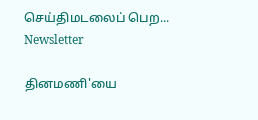செய்திமடலைப் பெற... Newsletter

தினமணி'யை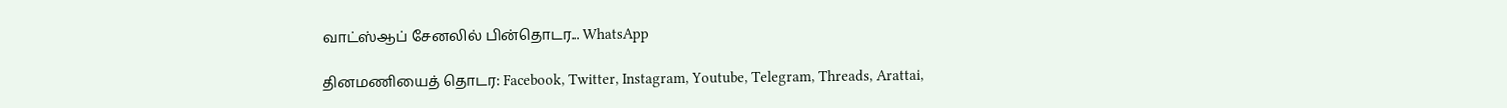வாட்ஸ்ஆப் சேனலில் பின்தொடர... WhatsApp

தினமணியைத் தொடர: Facebook, Twitter, Instagram, Youtube, Telegram, Threads, Arattai,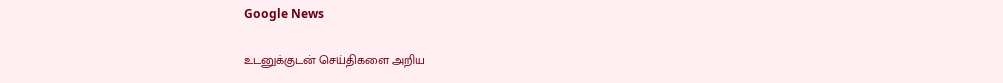Google News

உடனுக்குடன் செய்திகளை அறிய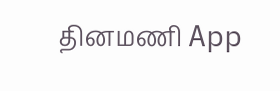தினமணி App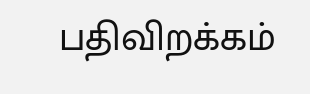பதிவிறக்கம்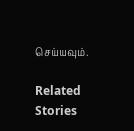செய்யவும்.

Related Stories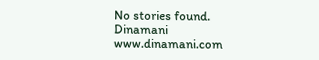No stories found.
Dinamani
www.dinamani.com